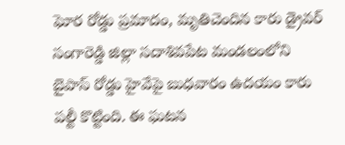ఘోర రోడ్డు ప్రమాదం, మృతిచెందిన కారు డ్రైవర్
సంగారెడ్డి జిల్లా సదాశివపేట మండలంలోని బైపాస్ రోడ్డు హైవేపై బుధవారం ఉదయం కారు పల్టీ కొట్టింది. ఈ ఘటన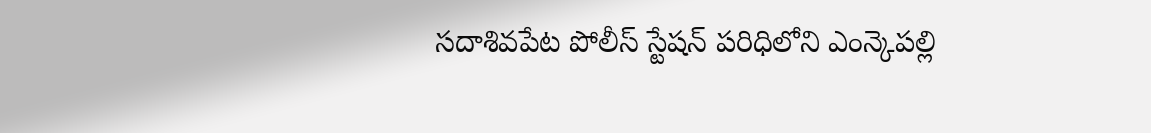సదాశివపేట పోలీస్ స్టేషన్ పరిధిలోని ఎంన్కెపల్లి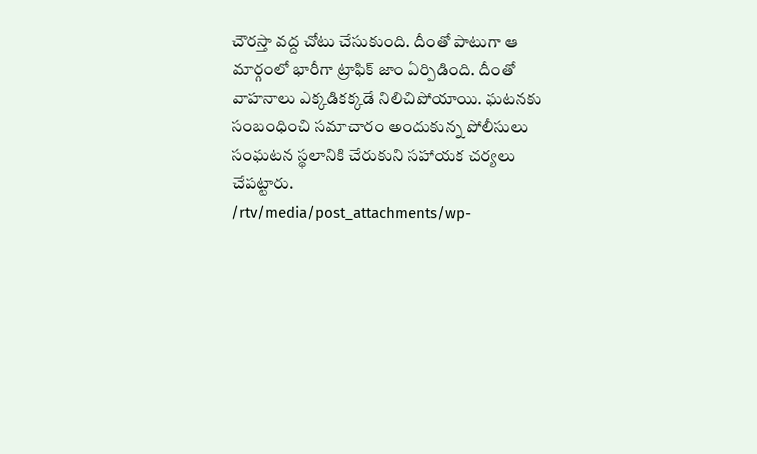చౌరస్తా వద్ద చోటు చేసుకుంది. దీంతో పాటుగా ఆ మార్గంలో భారీగా ట్రాఫిక్ జాం ఏర్పిడింది. దీంతో వాహనాలు ఎక్కడికక్కడే నిలిచిపోయాయి. ఘటనకు సంబంధించి సమాచారం అందుకున్న పోలీసులు సంఘటన స్థలానికి చేరుకుని సహాయక చర్యలు చేపట్టారు.
/rtv/media/post_attachments/wp-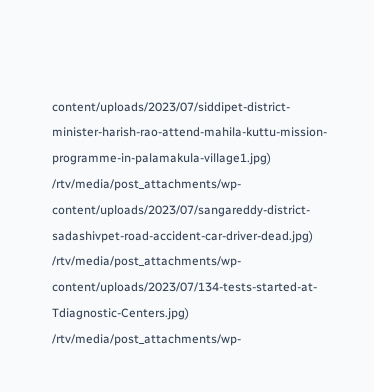content/uploads/2023/07/siddipet-district-minister-harish-rao-attend-mahila-kuttu-mission-programme-in-palamakula-village1.jpg)
/rtv/media/post_attachments/wp-content/uploads/2023/07/sangareddy-district-sadashivpet-road-accident-car-driver-dead.jpg)
/rtv/media/post_attachments/wp-content/uploads/2023/07/134-tests-started-at-Tdiagnostic-Centers.jpg)
/rtv/media/post_attachments/wp-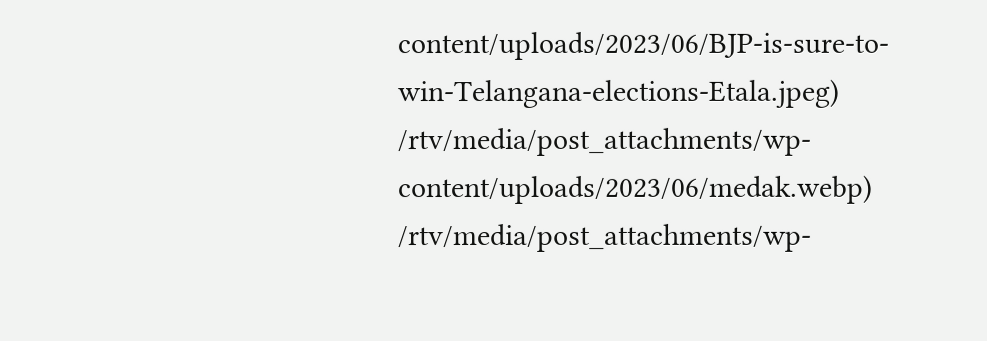content/uploads/2023/06/BJP-is-sure-to-win-Telangana-elections-Etala.jpeg)
/rtv/media/post_attachments/wp-content/uploads/2023/06/medak.webp)
/rtv/media/post_attachments/wp-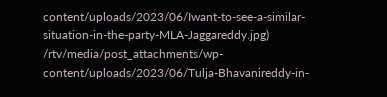content/uploads/2023/06/Iwant-to-see-a-similar-situation-in-the-party-MLA-Jaggareddy.jpg)
/rtv/media/post_attachments/wp-content/uploads/2023/06/Tulja-Bhavanireddy-in-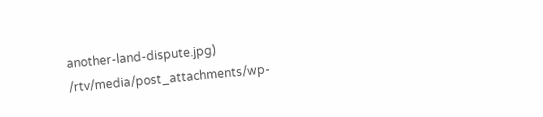another-land-dispute.jpg)
/rtv/media/post_attachments/wp-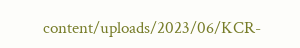content/uploads/2023/06/KCR-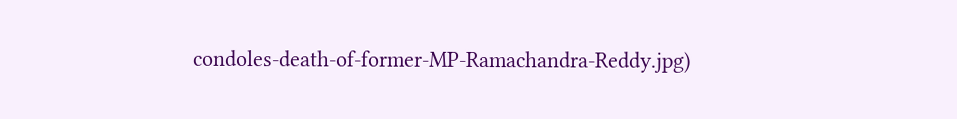condoles-death-of-former-MP-Ramachandra-Reddy.jpg)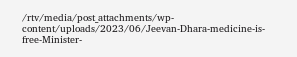/rtv/media/post_attachments/wp-content/uploads/2023/06/Jeevan-Dhara-medicine-is-free-Minister-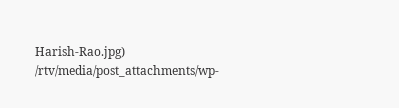Harish-Rao.jpg)
/rtv/media/post_attachments/wp-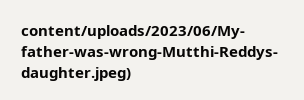content/uploads/2023/06/My-father-was-wrong-Mutthi-Reddys-daughter.jpeg)